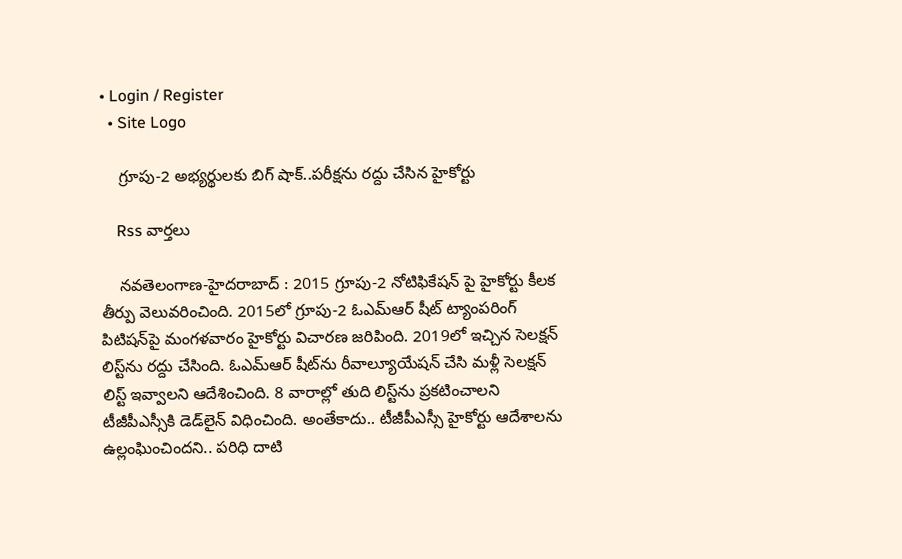• Login / Register
  • Site Logo

    గ్రూపు-2 అభ్యర్థులకు బిగ్ షాక్..పరీక్షను రద్దు చేసిన హైకోర్టు

    Rss వార్తలు

    న‌వ‌తెలంగాణ‌-హైద‌రాబాద్ : 2015 గ్రూపు-2 నోటిఫికేషన్ పై హైకోర్టు కీలక తీర్పు వెలువరించింది. 2015లో గ్రూపు-2 ఓఎమ్‌ఆర్ షీట్ ట్యాంపరింగ్‌ పిటిషన్‌పై మంగళవారం హైకోర్టు విచారణ జరిపింది. 2019లో ఇచ్చిన సెలక్షన్‌ లిస్ట్‌ను రద్దు చేసింది. ఓఎమ్ఆర్ షీట్‌ను రీవాల్యూయేషన్ చేసి మళ్లీ సెలక్షన్ లిస్ట్ ఇవ్వాలని ఆదేశించింది. 8 వారాల్లో తుది లిస్ట్‌ను ప్రకటించాలని టీజీపీఎస్సీకి డెడ్‌లైన్ విధించింది. అంతేకాదు.. టీజీపీఎస్సీ హైకోర్టు ఆదేశాలను ఉల్లంఘించిందని.. పరిధి దాటి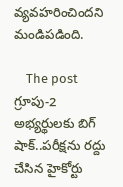వ్యవహరించిందని మండిపడింది.

    The post గ్రూపు-2 అభ్యర్థులకు బిగ్ షాక్..పరీక్షను రద్దు చేసిన హైకోర్టు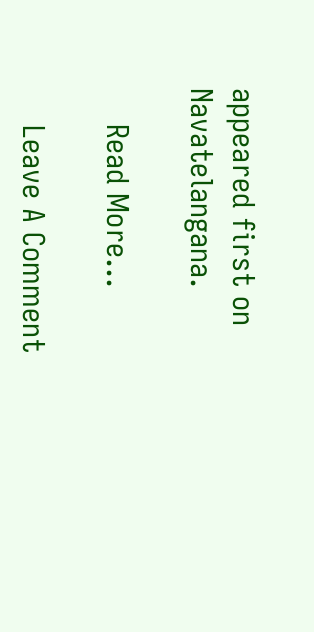appeared first on Navatelangana.

    Read More...

    Leave A Comment